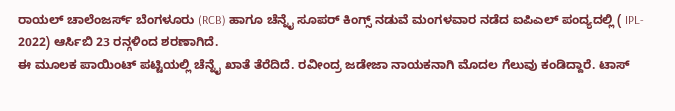ರಾಯಲ್ ಚಾಲೆಂಜರ್ಸ್ ಬೆಂಗಳೂರು (RCB) ಹಾಗೂ ಚೆನ್ನೈ ಸೂಪರ್ ಕಿಂಗ್ಸ್ ನಡುವೆ ಮಂಗಳವಾರ ನಡೆದ ಐಪಿಎಲ್ ಪಂದ್ಯದಲ್ಲಿ ( IPL- 2022) ಆರ್ಸಿಬಿ 23 ರನ್ಗಳಿಂದ ಶರಣಾಗಿದೆ.
ಈ ಮೂಲಕ ಪಾಯಿಂಟ್ ಪಟ್ಟಿಯಲ್ಲಿ ಚೆನ್ನೈ ಖಾತೆ ತೆರೆದಿದೆ. ರವೀಂದ್ರ ಜಡೇಜಾ ನಾಯಕನಾಗಿ ಮೊದಲ ಗೆಲುವು ಕಂಡಿದ್ದಾರೆ. ಟಾಸ್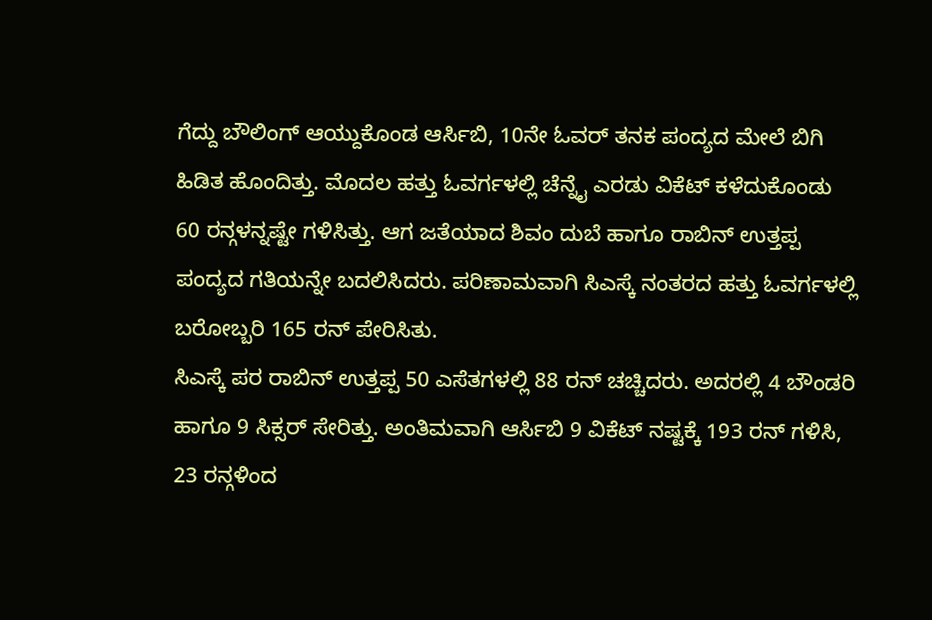ಗೆದ್ದು ಬೌಲಿಂಗ್ ಆಯ್ದುಕೊಂಡ ಆರ್ಸಿಬಿ, 10ನೇ ಓವರ್ ತನಕ ಪಂದ್ಯದ ಮೇಲೆ ಬಿಗಿ ಹಿಡಿತ ಹೊಂದಿತ್ತು. ಮೊದಲ ಹತ್ತು ಓವರ್ಗಳಲ್ಲಿ ಚೆನ್ನೈ ಎರಡು ವಿಕೆಟ್ ಕಳೆದುಕೊಂಡು 60 ರನ್ಗಳನ್ನಷ್ಟೇ ಗಳಿಸಿತ್ತು. ಆಗ ಜತೆಯಾದ ಶಿವಂ ದುಬೆ ಹಾಗೂ ರಾಬಿನ್ ಉತ್ತಪ್ಪ ಪಂದ್ಯದ ಗತಿಯನ್ನೇ ಬದಲಿಸಿದರು. ಪರಿಣಾಮವಾಗಿ ಸಿಎಸ್ಕೆ ನಂತರದ ಹತ್ತು ಓವರ್ಗಳಲ್ಲಿ ಬರೋಬ್ಬರಿ 165 ರನ್ ಪೇರಿಸಿತು.
ಸಿಎಸ್ಕೆ ಪರ ರಾಬಿನ್ ಉತ್ತಪ್ಪ 50 ಎಸೆತಗಳಲ್ಲಿ 88 ರನ್ ಚಚ್ಚಿದರು. ಅದರಲ್ಲಿ 4 ಬೌಂಡರಿ ಹಾಗೂ 9 ಸಿಕ್ಸರ್ ಸೇರಿತ್ತು. ಅಂತಿಮವಾಗಿ ಆರ್ಸಿಬಿ 9 ವಿಕೆಟ್ ನಷ್ಟಕ್ಕೆ 193 ರನ್ ಗಳಿಸಿ, 23 ರನ್ಗಳಿಂದ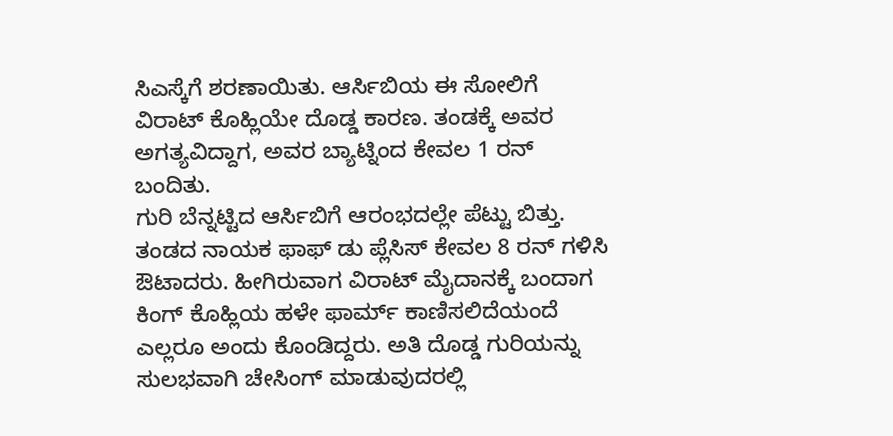ಸಿಎಸ್ಕೆಗೆ ಶರಣಾಯಿತು. ಆರ್ಸಿಬಿಯ ಈ ಸೋಲಿಗೆ ವಿರಾಟ್ ಕೊಹ್ಲಿಯೇ ದೊಡ್ಡ ಕಾರಣ. ತಂಡಕ್ಕೆ ಅವರ ಅಗತ್ಯವಿದ್ದಾಗ, ಅವರ ಬ್ಯಾಟ್ನಿಂದ ಕೇವಲ 1 ರನ್ ಬಂದಿತು.
ಗುರಿ ಬೆನ್ನಟ್ಟಿದ ಆರ್ಸಿಬಿಗೆ ಆರಂಭದಲ್ಲೇ ಪೆಟ್ಟು ಬಿತ್ತು. ತಂಡದ ನಾಯಕ ಫಾಫ್ ಡು ಪ್ಲೆಸಿಸ್ ಕೇವಲ 8 ರನ್ ಗಳಿಸಿ ಔಟಾದರು. ಹೀಗಿರುವಾಗ ವಿರಾಟ್ ಮೈದಾನಕ್ಕೆ ಬಂದಾಗ ಕಿಂಗ್ ಕೊಹ್ಲಿಯ ಹಳೇ ಫಾರ್ಮ್ ಕಾಣಿಸಲಿದೆಯಂದೆ ಎಲ್ಲರೂ ಅಂದು ಕೊಂಡಿದ್ದರು. ಅತಿ ದೊಡ್ಡ ಗುರಿಯನ್ನು ಸುಲಭವಾಗಿ ಚೇಸಿಂಗ್ ಮಾಡುವುದರಲ್ಲಿ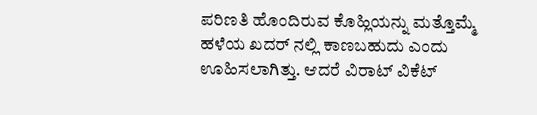ಪರಿಣತಿ ಹೊಂದಿರುವ ಕೊಹ್ಲಿಯನ್ನು ಮತ್ತೊಮ್ಮೆ ಹಳೆಯ ಖದರ್ ನಲ್ಲಿ ಕಾಣಬಹುದು ಎಂದು ಊಹಿಸಲಾಗಿತ್ತು. ಆದರೆ ವಿರಾಟ್ ವಿಕೆಟ್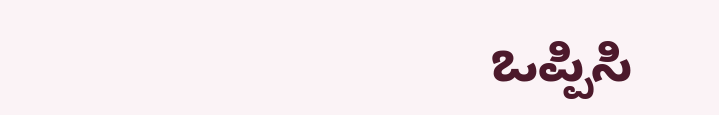ಒಪ್ಪಿಸಿ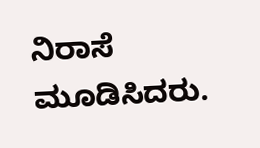ನಿರಾಸೆ ಮೂಡಿಸಿದರು.